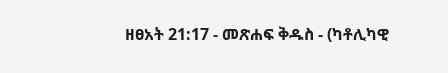ዘፀአት 21:17 - መጽሐፍ ቅዱስ - (ካቶሊካዊ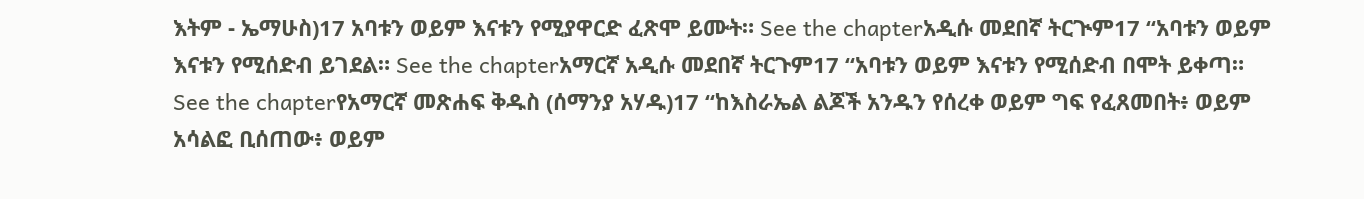እትም - ኤማሁስ)17 አባቱን ወይም እናቱን የሚያዋርድ ፈጽሞ ይሙት። See the chapterአዲሱ መደበኛ ትርጒም17 “አባቱን ወይም እናቱን የሚሰድብ ይገደል። See the chapterአማርኛ አዲሱ መደበኛ ትርጉም17 “አባቱን ወይም እናቱን የሚሰድብ በሞት ይቀጣ። See the chapterየአማርኛ መጽሐፍ ቅዱስ (ሰማንያ አሃዱ)17 “ከእስራኤል ልጆች አንዱን የሰረቀ ወይም ግፍ የፈጸመበት፥ ወይም አሳልፎ ቢሰጠው፥ ወይም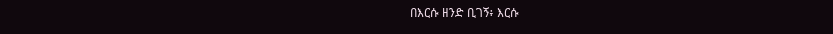በእርሱ ዘንድ ቢገኝ፥ እርሱ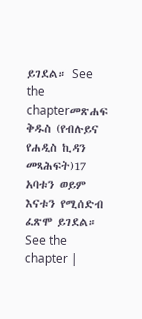ይገደል። See the chapterመጽሐፍ ቅዱስ (የብሉይና የሐዲስ ኪዳን መጻሕፍት)17 አባቱን ወይም እናቱን የሚሰድብ ፈጽሞ ይገደል። See the chapter |